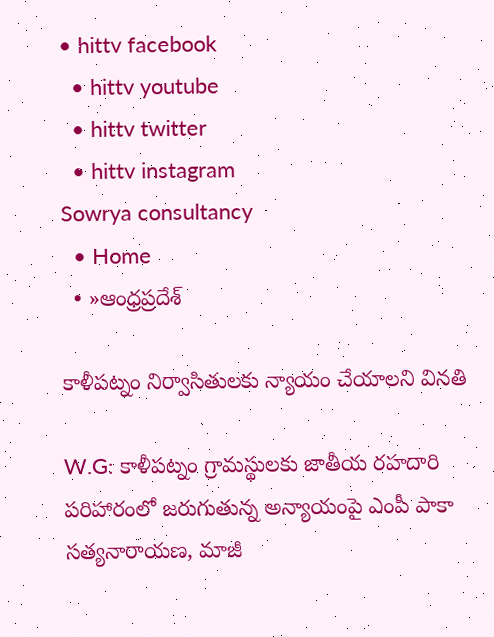• hittv facebook
  • hittv youtube
  • hittv twitter
  • hittv instagram
Sowrya consultancy
  • Home
  • »ఆంధ్రప్రదేశ్

కాళీపట్నం నిర్వాసితులకు న్యాయం చేయాలని వినతి

W.G: కాళీపట్నం గ్రామస్థులకు జాతీయ రహదారి పరిహారంలో జరుగుతున్న అన్యాయంపై ఎంపీ పాకా సత్యనారాయణ, మాజీ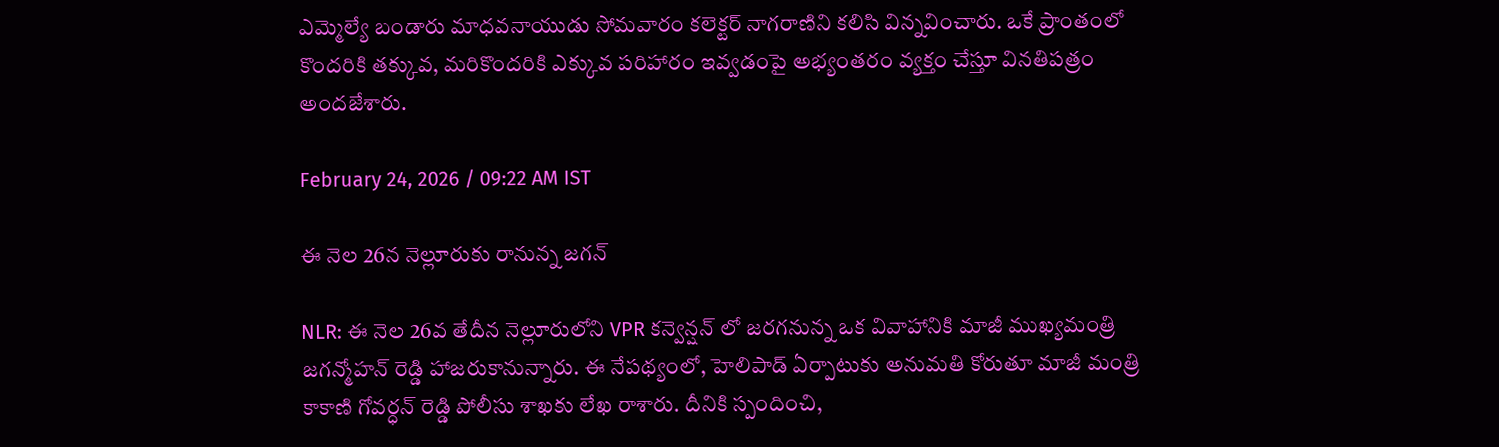ఎమ్మెల్యే బండారు మాధవనాయుడు సోమవారం కలెక్టర్ నాగరాణిని కలిసి విన్నవించారు. ఒకే ప్రాంతంలో కొందరికి తక్కువ, మరికొందరికి ఎక్కువ పరిహారం ఇవ్వడంపై అభ్యంతరం వ్యక్తం చేస్తూ వినతిపత్రం అందజేశారు.

February 24, 2026 / 09:22 AM IST

ఈ నెల 26న నెల్లూరుకు రానున్న జగన్

NLR: ఈ నెల 26వ తేదీన నెల్లూరులోని VPR కన్వెన్షన్ లో జరగనున్న ఒక వివాహానికి మాజీ ముఖ్యమంత్రి జగన్మోహన్ రెడ్డి హాజరుకానున్నారు. ఈ నేపథ్యంలో, హెలిపాడ్ ఏర్పాటుకు అనుమతి కోరుతూ మాజీ మంత్రి కాకాణి గోవర్ధన్ రెడ్డి పోలీసు శాఖకు లేఖ రాశారు. దీనికి స్పందించి,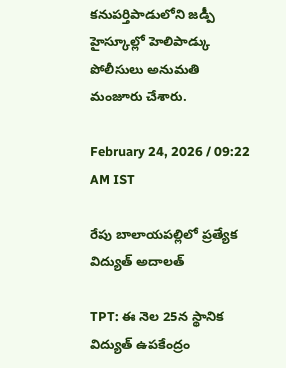కనుపర్తిపాడులోని జడ్పీ హైస్కూల్లో హెలిపాడ్కు పోలీసులు అనుమతి మంజూరు చేశారు.

February 24, 2026 / 09:22 AM IST

రేపు బాలాయపల్లిలో ప్రత్యేక విద్యుత్ అదాలత్

TPT: ఈ నెల 25న స్థానిక విద్యుత్ ఉపకేంద్రం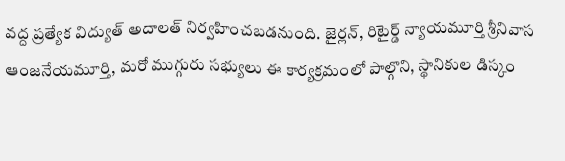వద్ద ప్రత్యేక విద్యుత్ అదాలత్ నిర్వహించబడనుంది. జైర్లన్, రిటైర్డ్ న్యాయమూర్తి శ్రీనివాస ఆంజనేయమూర్తి, మరో ముగ్గురు సభ్యులు ఈ కార్యక్రమంలో పాల్గొని, స్థానికుల డిస్కం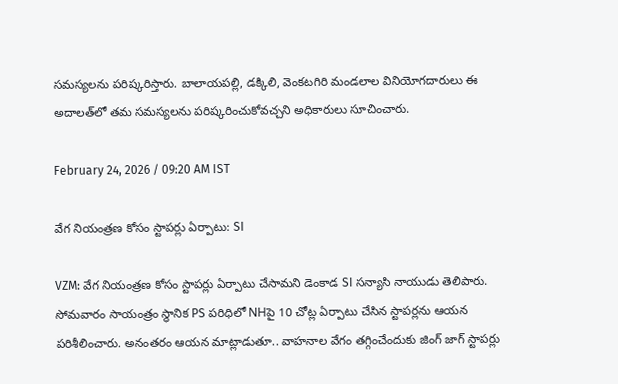సమస్యలను పరిష్కరిస్తారు. బాలాయపల్లి, డక్కిలి, వెంకటగిరి మండలాల వినియోగదారులు ఈ అదాలత్‌లో తమ సమస్యలను పరిష్కరించుకోవచ్చని అధికారులు సూచించారు.

February 24, 2026 / 09:20 AM IST

వేగ నియంత్రణ కోసం స్టాపర్లు ఏర్పాటు: SI

VZM: వేగ నియంత్రణ కోసం స్టాపర్లు ఏర్పాటు చేసామని డెంకాడ SI సన్యాసి నాయుడు తెలిపారు. సోమవారం సాయంత్రం స్థానిక PS పరిధిలో NHపై 10 చోట్ల ఏర్పాటు చేసిన స్టాపర్లను ఆయన పరిశీలించారు. అనంతరం ఆయన మాట్లాడుతూ.. వాహనాల వేగం తగ్గించేందుకు జింగ్‌ జాగ్‌ స్టాపర్లు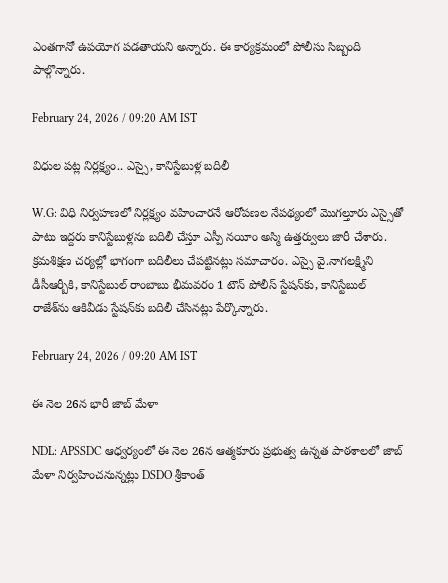ఎంతగానో ఉపయోగ పడతాయని అన్నారు. ఈ కార్యక్రమంలో పోలీసు సిబ్బంది పాల్గొన్నారు.

February 24, 2026 / 09:20 AM IST

విధుల పట్ల నిర్లక్ష్యం.. ఎస్సై, కానిస్టేబుళ్ల బదిలీ

W.G: విధి నిర్వహణలో నిర్లక్ష్యం వహించారనే ఆరోపణల నేపథ్యంలో మొగల్తూరు ఎస్సైతో పాటు ఇద్దరు కానిస్టేబుళ్లను బదిలీ చేస్తూ ఎస్పీ నయీం అస్మి ఉత్తర్వులు జారీ చేశారు. క్రమశిక్షణ చర్యల్లో భాగంగా బదిలీలు చేపట్టినట్లు సమాచారం. ఎస్సై వై.నాగలక్ష్మిని డీసీఆర్బీకి, కానిస్టేబుల్ రాంబాబు భీమవరం 1 టౌన్ పోలీస్ స్టేషన్‌కు, కానిస్టేబుల్ రాజేశ్‌ను ఆకివీడు స్టేషన్‌కు బదిలీ చేసినట్లు పేర్కొన్నారు.

February 24, 2026 / 09:20 AM IST

ఈ నెల 26న భారీ జాబ్ మేళా

NDL: APSSDC ఆధ్వర్యంలో ఈ నెల 26న ఆత్మకూరు ప్రభుత్వ ఉన్నత పాఠశాలలో జాబ్ మేళా నిర్వహించనున్నట్లు DSDO శ్రీకాంత్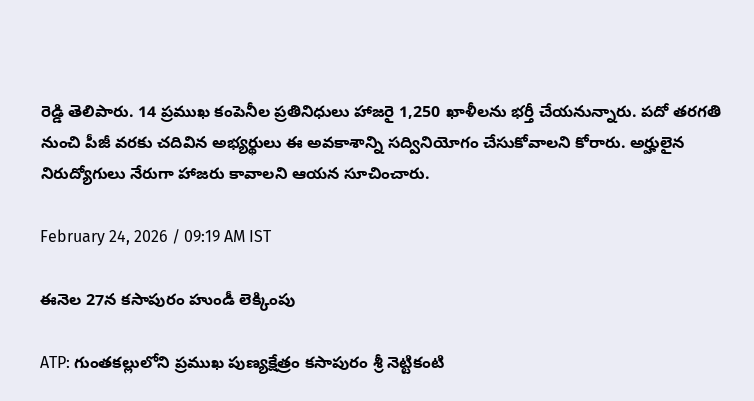రెడ్డి తెలిపారు. 14 ప్రముఖ కంపెనీల ప్రతినిధులు హాజరై 1,250 ఖాళీలను భర్తీ చేయనున్నారు. పదో తరగతి నుంచి పీజీ వరకు చదివిన అభ్యర్థులు ఈ అవకాశాన్ని సద్వినియోగం చేసుకోవాలని కోరారు. అర్హులైన నిరుద్యోగులు నేరుగా హాజరు కావాలని ఆయన సూచించారు.

February 24, 2026 / 09:19 AM IST

ఈనెల 27న కసాపురం హుండీ లెక్కింపు

ATP: గుంతకల్లులోని ప్రముఖ పుణ్యక్షేత్రం కసాపురం శ్రీ నెట్టికంటి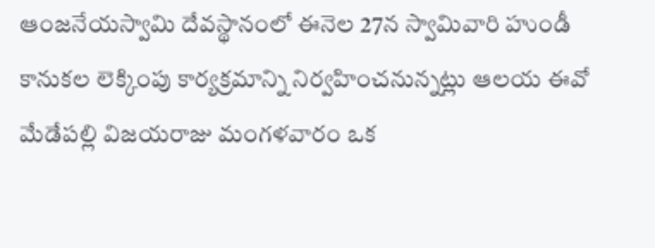ఆంజనేయస్వామి దేవస్థానంలో ఈనెల 27న స్వామివారి హుండీ కానుకల లెక్కింపు కార్యక్రమాన్ని నిర్వహించనున్నట్లు ఆలయ ఈవో మేడేపల్లి విజయరాజు మంగళవారం ఒక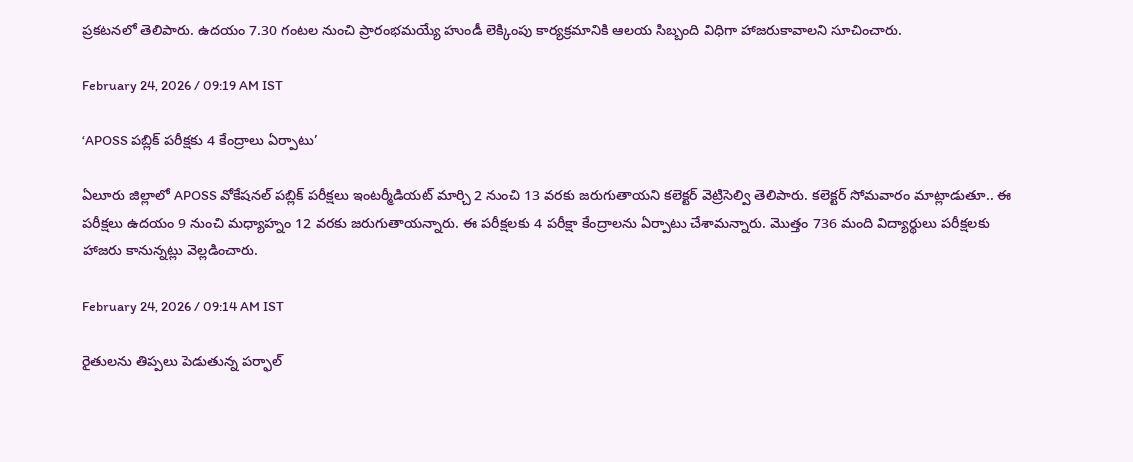ప్రకటనలో తెలిపారు. ఉదయం 7.30 గంటల నుంచి ప్రారంభమయ్యే హుండీ లెక్కింపు కార్యక్రమానికి ఆలయ సిబ్బంది విధిగా హాజరుకావాలని సూచించారు.

February 24, 2026 / 09:19 AM IST

‘APOSS పబ్లిక్ పరీక్షకు 4 కేంద్రాలు ఏర్పాటు’

ఏలూరు జిల్లాలో APOSS వోకేషనల్ పబ్లిక్ పరీక్షలు ఇంటర్మీడియట్ మార్చి 2 నుంచి 13 వరకు జరుగుతాయని కలెక్టర్ వెట్రిసెల్వి తెలిపారు. కలెక్టర్ సోమవారం మాట్లాడుతూ.. ఈ పరీక్షలు ఉదయం 9 నుంచి మధ్యాహ్నం 12 వరకు జరుగుతాయన్నారు. ఈ పరీక్షలకు 4 పరీక్షా కేంద్రాలను ఏర్పాటు చేశామన్నారు. మొత్తం 736 మంది విద్యార్థులు పరీక్షలకు హాజరు కానున్నట్లు వెల్లడించారు.

February 24, 2026 / 09:14 AM IST

రైతులను తిప్పలు పెడుతున్న పర్ఫాల్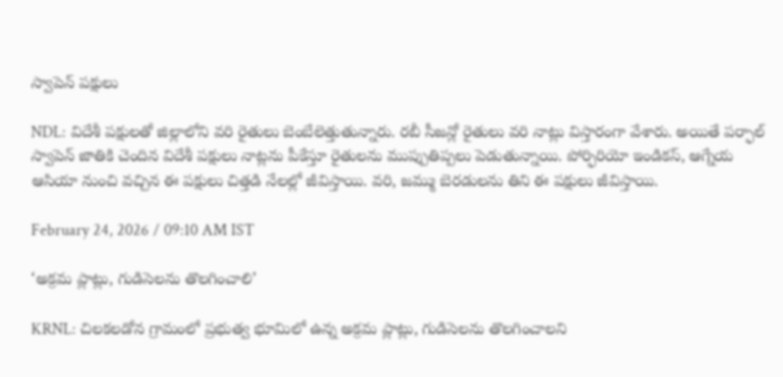స్వాపెన్ పక్షులు

NDL: విదేశీ పక్షులతో జిల్లాలోని వరి రైతులు బెంబేలెత్తుతున్నారు. రబీ సీజన్లో రైతులు వరి నాట్లు విస్తారంగా వేశారు. అయితే పర్ఫాల్ స్వాపెన్ జాతికి చెందిన విదేశీ పక్షులు నాట్లను పీకేస్తూ రైతులను ముప్పుతిప్పలు పెడుతున్నాయి. పోర్ఫిరియో ఇండికస్, ఆగ్నేయ ఆసియా నుంచి వచ్చిన ఈ పక్షులు చిత్తడి నేలల్లో జీవిస్తాయి. వరి, జమ్ము బెరడులను తిని ఈ పక్షులు జీవిస్తాయి.

February 24, 2026 / 09:10 AM IST

‘అక్రమ ప్లాట్లు, గుడిసెలను తొలగించాలి’

KRNL: చిలకలడోన గ్రామంలో ప్రభుత్వ భూమిలో ఉన్న అక్రమ ప్లాట్లు, గుడిసెలను తొలగించాలని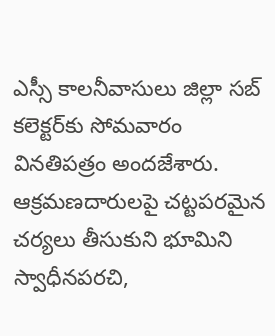ఎస్సీ కాలనీవాసులు జిల్లా సబ్ కలెక్టర్‌కు సోమవారం వినతిపత్రం అందజేశారు. ఆక్రమణదారులపై చట్టపరమైన చర్యలు తీసుకుని భూమిని స్వాధీనపరచి,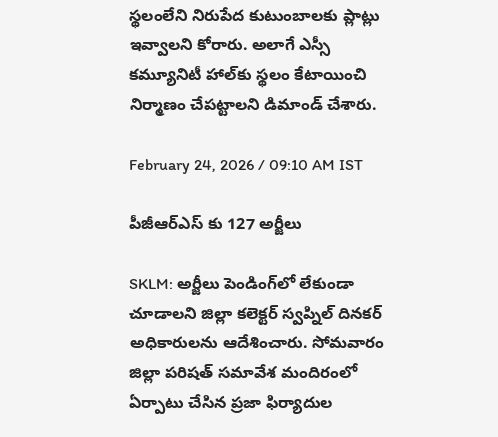స్థలంలేని నిరుపేద కుటుంబాలకు ప్లాట్లు ఇవ్వాలని కోరారు. అలాగే ఎస్సీ కమ్యూనిటీ హాల్‌కు స్థలం కేటాయించి నిర్మాణం చేపట్టాలని డిమాండ్ చేశారు.

February 24, 2026 / 09:10 AM IST

పీజీఆర్ఎస్ కు 127 అర్జీలు

SKLM: అర్జీలు పెండింగ్‌లో లేకుండా చూడాలని జిల్లా కలెక్టర్ స్వప్నిల్ దినకర్ అధికారులను ఆదేశించారు. సోమవారం జిల్లా పరిషత్ సమావేశ మందిరంలో ఏర్పాటు చేసిన ప్రజా ఫిర్యాదుల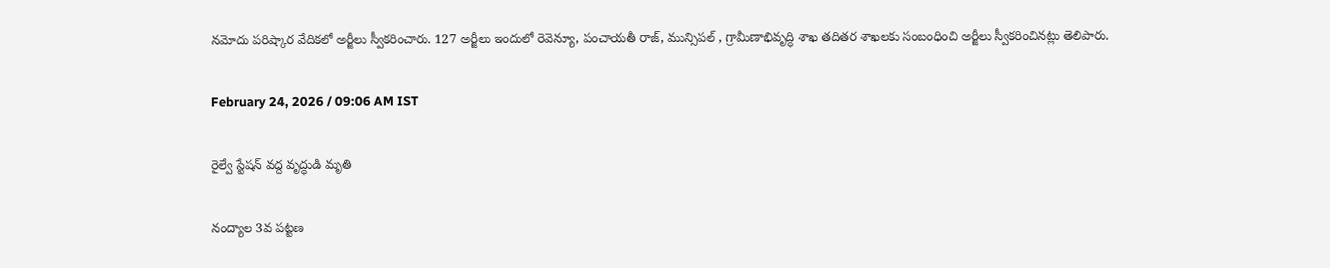నమోదు పరిష్కార వేదికలో అర్జీలు స్వీకరించారు. 127 అర్జీలు ఇందులో రెవెన్యూ, పంచాయతీ రాజ్, మున్సిపల్ , గ్రామీణాభివృద్ధి శాఖ తదితర శాఖలకు సంబంధించి అర్జీలు స్వీకరించినట్లు తెలిపారు.

February 24, 2026 / 09:06 AM IST

రైల్వే స్టేషన్ వద్ద వృద్ధుడి మృతి

నంద్యాల 3వ పట్టణ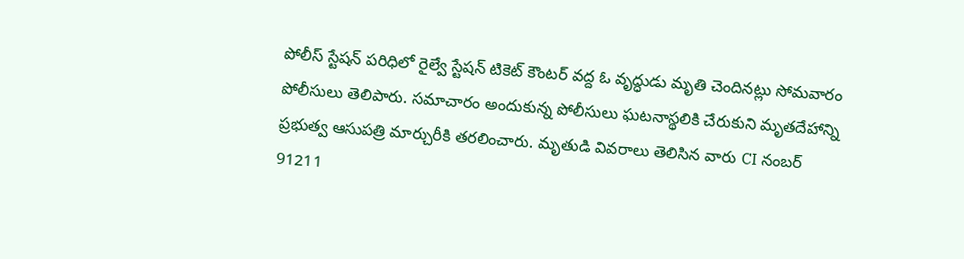పోలీస్ స్టేషన్ పరిధిలో రైల్వే స్టేషన్ టికెట్ కౌంటర్ వద్ద ఓ వృద్ధుడు మృతి చెందినట్లు సోమవారం పోలీసులు తెలిపారు. సమాచారం అందుకున్న పోలీసులు ఘటనాస్థలికి చేరుకుని మృతదేహాన్ని ప్రభుత్వ ఆసుపత్రి మార్చురీకి తరలించారు. మృతుడి వివరాలు తెలిసిన వారు CI నంబర్ 91211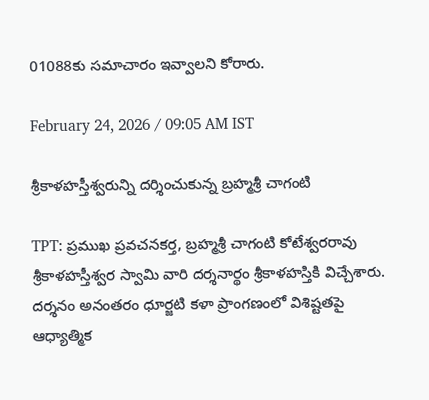01088కు సమాచారం ఇవ్వాలని కోరారు.

February 24, 2026 / 09:05 AM IST

శ్రీకాళహస్తీశ్వరున్ని దర్శించుకున్న బ్రహ్మశ్రీ చాగంటి

TPT: ప్రముఖ ప్రవచనకర్త, బ్రహ్మశ్రీ చాగంటి కోటేశ్వరరావు శ్రీకాళహస్తీశ్వర స్వామి వారి దర్శనార్థం శ్రీకాళహస్తికి విచ్చేశారు. దర్శనం అనంతరం ధూర్జటి కళా ప్రాంగణంలో విశిష్టతపై ఆధ్యాత్మిక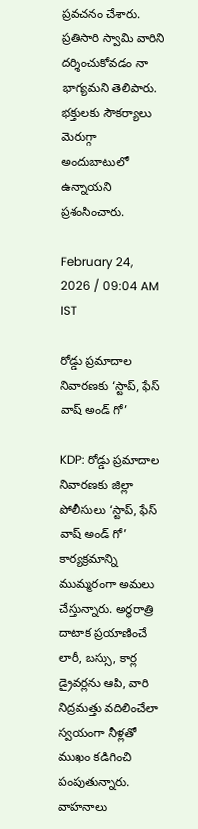ప్రవచనం చేశారు. ప్రతిసారి స్వామి వారిని దర్శించుకోవడం నా భాగ్యమని తెలిపారు. భక్తులకు సౌకర్యాలు మెరుగ్గా అందుబాటులో ఉన్నాయని ప్రశంసించారు.

February 24, 2026 / 09:04 AM IST

రోడ్డు ప్రమాదాల నివారణకు ‘స్టాప్, ఫేస్ వాష్ అండ్ గో’

KDP: రోడ్డు ప్రమాదాల నివారణకు జిల్లా పోలీసులు ‘స్టాప్, ఫేస్ వాష్ అండ్ గో’ కార్యక్రమాన్ని ముమ్మరంగా అమలు చేస్తున్నారు. అర్ధరాత్రి దాటాక ప్రయాణించే లారీ, బస్సు, కార్ల డ్రైవర్లను ఆపి, వారి నిద్రమత్తు వదిలించేలా స్వయంగా నీళ్లతో ముఖం కడిగించి పంపుతున్నారు. వాహనాలు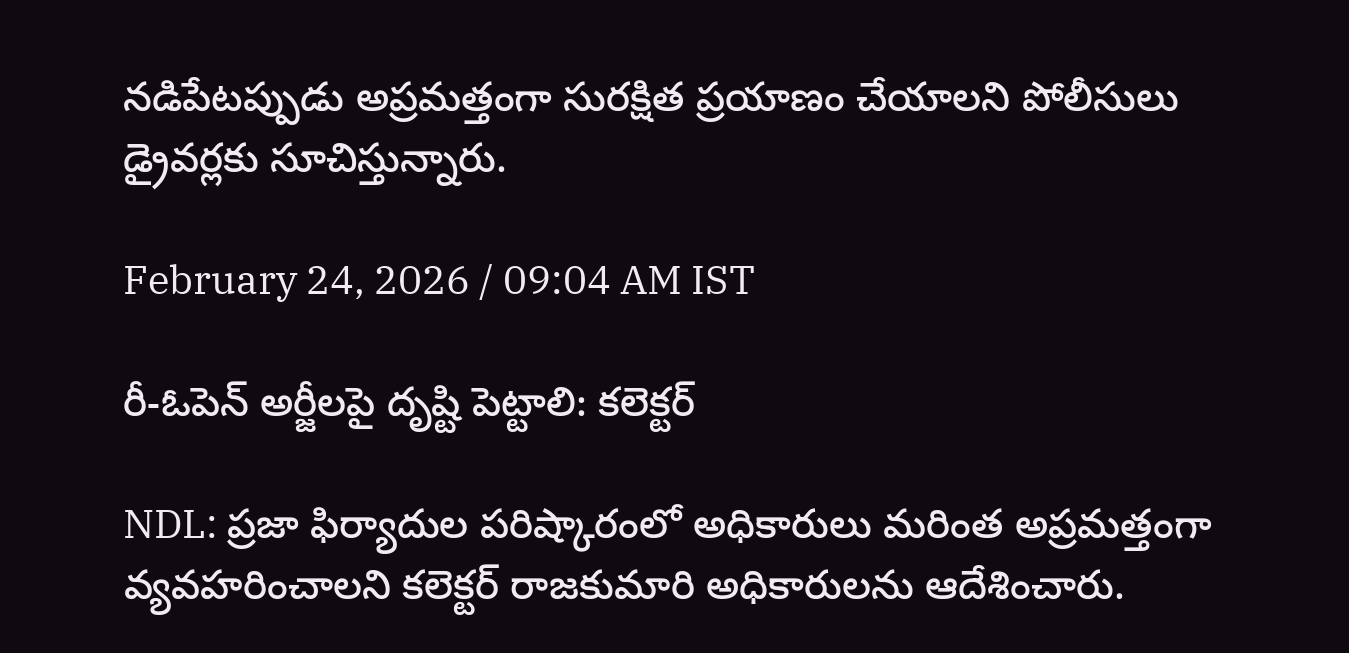నడిపేటప్పుడు అప్రమత్తంగా సురక్షిత ప్రయాణం చేయాలని పోలీసులు డ్రైవర్లకు సూచిస్తున్నారు.

February 24, 2026 / 09:04 AM IST

రీ-ఓపెన్ అర్జీలపై దృష్టి పెట్టాలి: కలెక్టర్

NDL: ప్రజా ఫిర్యాదుల పరిష్కారంలో అధికారులు మరింత అప్రమత్తంగా వ్యవహరించాలని కలెక్టర్ రాజకుమారి అధికారులను ఆదేశించారు.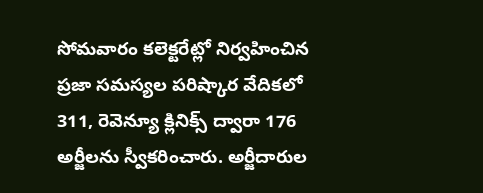సోమవారం కలెక్టరేట్లో నిర్వహించిన ప్రజా సమస్యల పరిష్కార వేదికలో 311, రెవెన్యూ క్లినిక్స్ ద్వారా 176 అర్జీలను స్వీకరించారు. అర్జీదారుల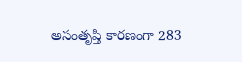అసంతృప్తి కారణంగా 283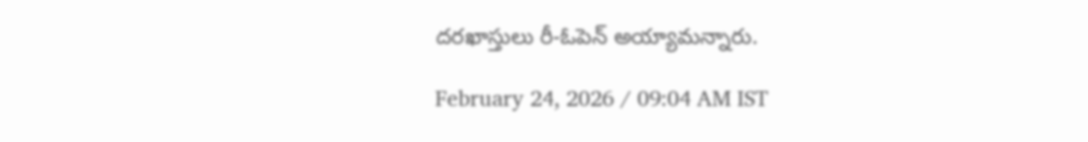దరఖాస్తులు రీ-ఓపెన్ అయ్యామన్నారు.

February 24, 2026 / 09:04 AM IST